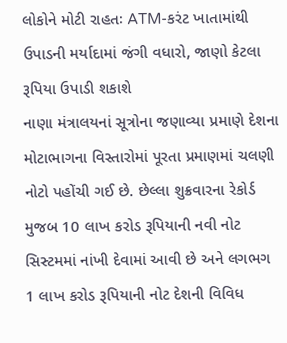લોકોને મોટી રાહતઃ ATM-કરંટ ખાતામાંથી ઉપાડની મર્યાદામાં જંગી વધારો, જાણો કેટલા રૂપિયા ઉપાડી શકાશે
નાણા મંત્રાલયનાં સૂત્રોના જણાવ્યા પ્રમાણે દેશના મોટાભાગના વિસ્તારોમાં પૂરતા પ્રમાણમાં ચલણી નોટો પહોંચી ગઈ છે. છેલ્લા શુક્રવારના રેકોર્ડ મુજબ 10 લાખ કરોડ રૂપિયાની નવી નોટ સિસ્ટમમાં નાંખી દેવામાં આવી છે અને લગભગ 1 લાખ કરોડ રૂપિયાની નોટ દેશની વિવિધ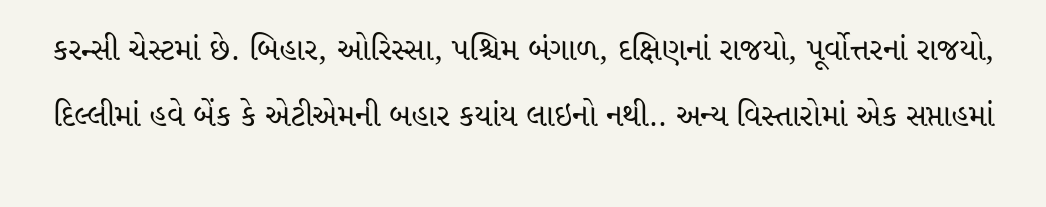કરન્સી ચેસ્ટમાં છે. બિહાર, ઓરિસ્સા, પશ્ચિમ બંગાળ, દક્ષિણનાં રાજયો, પૂર્વોત્તરનાં રાજયો, દિલ્લીમાં હવે બેંક કે એટીએમની બહાર કયાંય લાઇનો નથી.. અન્ય વિસ્તારોમાં એક સપ્તાહમાં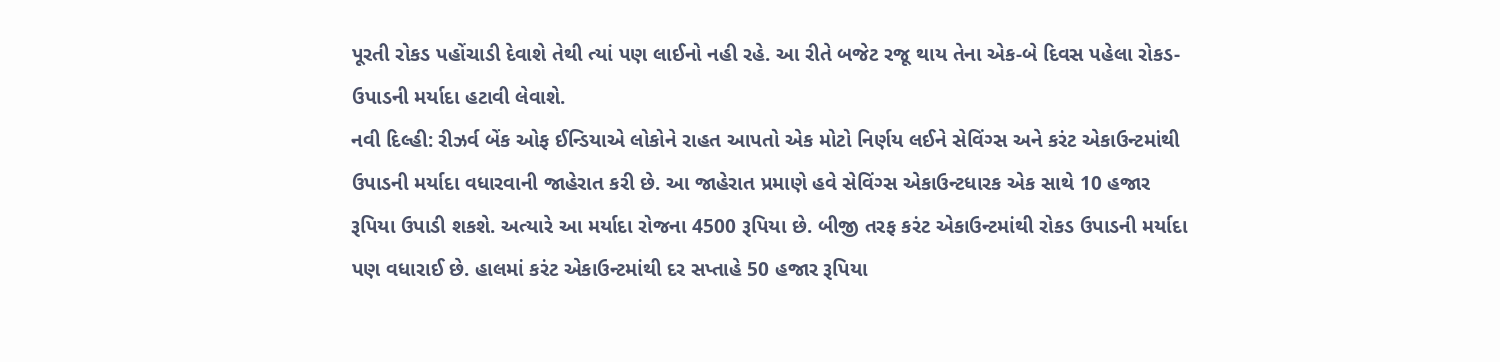પૂરતી રોકડ પહોંચાડી દેવાશે તેથી ત્યાં પણ લાઈનો નહી રહે. આ રીતે બજેટ રજૂ થાય તેના એક-બે દિવસ પહેલા રોકડ-ઉપાડની મર્યાદા હટાવી લેવાશે.
નવી દિલ્હી: રીઝર્વ બેંક ઓફ ઈન્ડિયાએ લોકોને રાહત આપતો એક મોટો નિર્ણય લઈને સેવિંગ્સ અને કરંટ એકાઉન્ટમાંથી ઉપાડની મર્યાદા વધારવાની જાહેરાત કરી છે. આ જાહેરાત પ્રમાણે હવે સેવિંગ્સ એકાઉન્ટધારક એક સાથે 10 હજાર રૂપિયા ઉપાડી શકશે. અત્યારે આ મર્યાદા રોજના 4500 રૂપિયા છે. બીજી તરફ કરંટ એકાઉન્ટમાંથી રોકડ ઉપાડની મર્યાદા પણ વધારાઈ છે. હાલમાં કરંટ એકાઉન્ટમાંથી દર સપ્તાહે 50 હજાર રૂપિયા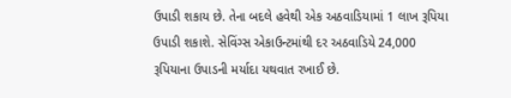ઉપાડી શકાય છે. તેના બદલે હવેથી એક અઠવાડિયામાં 1 લાખ રૂપિયા ઉપાડી શકાશે. સેવિંગ્સ એકાઉન્ટમાંથી દર અઠવાડિયે 24,000 રૂપિયાના ઉપાડની મર્યાદા યથવાત રખાઈ છે.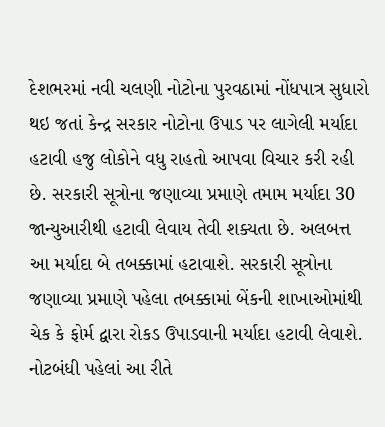દેશભરમાં નવી ચલણી નોટોના પુરવઠામાં નોંધપાત્ર સુધારો થઇ જતાં કેન્દ્ર સરકાર નોટોના ઉપાડ પર લાગેલી મર્યાદા હટાવી હજુ લોકોને વધુ રાહતો આપવા વિચાર કરી રહી છે. સરકારી સૂત્રોના જણાવ્યા પ્રમાણે તમામ મર્યાદા 30 જાન્યુઆરીથી હટાવી લેવાય તેવી શક્યતા છે. અલબત્ત આ મર્યાદા બે તબક્કામાં હટાવાશે. સરકારી સૂત્રોના જણાવ્યા પ્રમાણે પહેલા તબક્કામાં બેંકની શાખાઓમાંથી ચેક કે ફોર્મ દ્વારા રોકડ ઉપાડવાની મર્યાદા હટાવી લેવાશે. નોટબંધી પહેલાં આ રીતે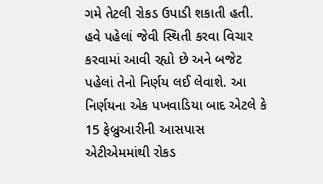ગમે તેટલી રોકડ ઉપાડી શકાતી હતી. હવે પહેલાં જેવી સ્થિતી કરવા વિચાર કરવામાં આવી રહ્યો છે અને બજેટ પહેલાં તેનો નિર્ણય લઈ લેવાશે. આ નિર્ણયના એક પખવાડિયા બાદ એટલે કે 15 ફેબ્રુઆરીની આસપાસ એટીએમમાંથી રોકડ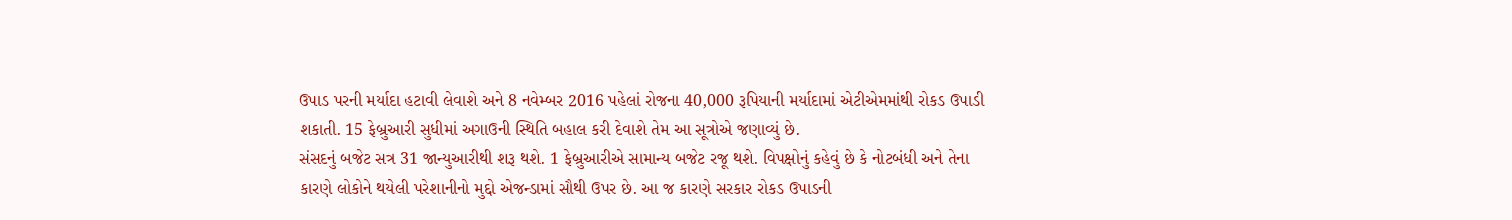ઉપાડ પરની મર્યાદા હટાવી લેવાશે અને 8 નવેમ્બર 2016 પહેલાં રોજના 40,000 રૂપિયાની મર્યાદામાં એટીએમમાંથી રોકડ ઉપાડી શકાતી. 15 ફેબ્રુઆરી સુધીમાં અગાઉની સ્થિતિ બહાલ કરી દેવાશે તેમ આ સૂત્રોએ જણાવ્યું છે.
સંસદનું બજેટ સત્ર 31 જાન્યુઆરીથી શરૂ થશે. 1 ફેબ્રુઆરીએ સામાન્ય બજેટ રજૂ થશે. વિપક્ષોનું કહેવું છે કે નોટબંધી અને તેના કારણે લોકોને થયેલી પરેશાનીનો મુદ્દો એજન્ડામાં સૌથી ઉપર છે. આ જ કારણે સરકાર રોકડ ઉપાડની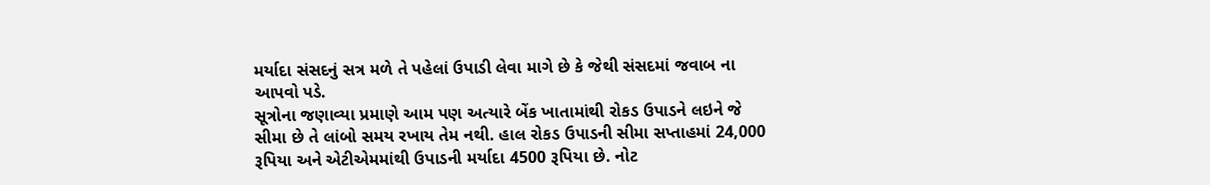મર્યાદા સંસદનું સત્ર મળે તે પહેલાં ઉપાડી લેવા માગે છે કે જેથી સંસદમાં જવાબ ના આપવો પડે.
સૂત્રોના જણાવ્યા પ્રમાણે આમ પણ અત્યારે બેંક ખાતામાંથી રોકડ ઉપાડને લઇને જે સીમા છે તે લાંબો સમય રખાય તેમ નથી. હાલ રોકડ ઉપાડની સીમા સપ્તાહમાં 24,000 રૂપિયા અને એટીએમમાંથી ઉપાડની મર્યાદા 4500 રૂપિયા છે. નોટ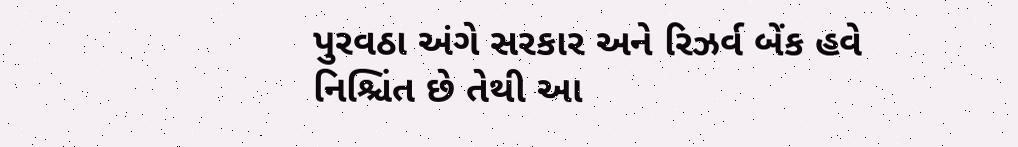પુરવઠા અંગે સરકાર અને રિઝર્વ બેંક હવે નિશ્ચિંત છે તેથી આ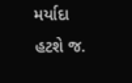મર્યાદા હટશે જ.